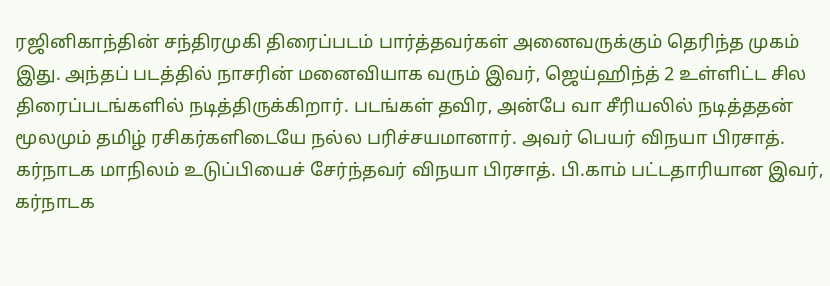ரஜினிகாந்தின் சந்திரமுகி திரைப்படம் பார்த்தவர்கள் அனைவருக்கும் தெரிந்த முகம் இது. அந்தப் படத்தில் நாசரின் மனைவியாக வரும் இவர், ஜெய்ஹிந்த் 2 உள்ளிட்ட சில திரைப்படங்களில் நடித்திருக்கிறார். படங்கள் தவிர, அன்பே வா சீரியலில் நடித்ததன் மூலமும் தமிழ் ரசிகர்களிடையே நல்ல பரிச்சயமானார். அவர் பெயர் விநயா பிரசாத். கர்நாடக மாநிலம் உடுப்பியைச் சேர்ந்தவர் விநயா பிரசாத். பி.காம் பட்டதாரியான இவர், கர்நாடக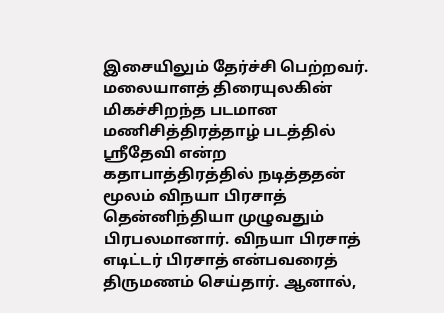இசையிலும் தேர்ச்சி பெற்றவர்.
மலையாளத் திரையுலகின் மிகச்சிறந்த படமான மணிசித்திரத்தாழ் படத்தில் ஸ்ரீதேவி என்ற கதாபாத்திரத்தில் நடித்ததன் மூலம் விநயா பிரசாத் தென்னிந்தியா முழுவதும் பிரபலமானார். விநயா பிரசாத் எடிட்டர் பிரசாத் என்பவரைத் திருமணம் செய்தார். ஆனால்,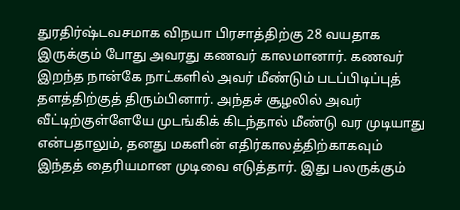துரதிர்ஷ்டவசமாக விநயா பிரசாத்திற்கு 28 வயதாக இருக்கும் போது அவரது கணவர் காலமானார். கணவர் இறந்த நான்கே நாட்களில் அவர் மீண்டும் படப்பிடிப்புத் தளத்திற்குத் திரும்பினார். அந்தச் சூழலில் அவர் வீட்டிற்குள்ளேயே முடங்கிக் கிடந்தால் மீண்டு வர முடியாது என்பதாலும், தனது மகளின் எதிர்காலத்திற்காகவும் இந்தத் தைரியமான முடிவை எடுத்தார். இது பலருக்கும்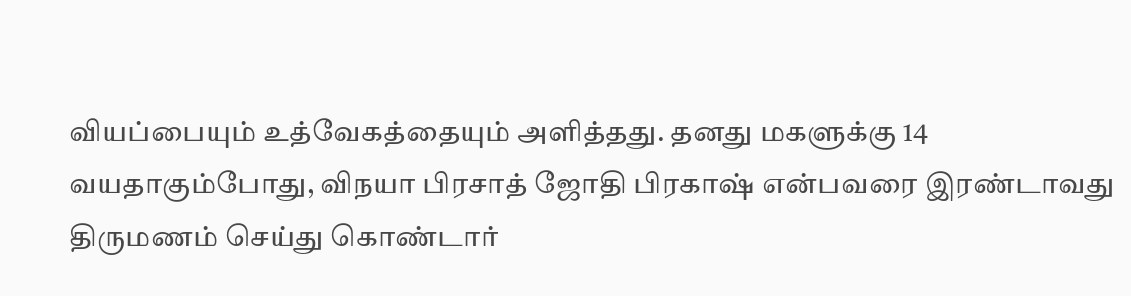வியப்பையும் உத்வேகத்தையும் அளித்தது. தனது மகளுக்கு 14 வயதாகும்போது, விநயா பிரசாத் ஜோதி பிரகாஷ் என்பவரை இரண்டாவது திருமணம் செய்து கொண்டார்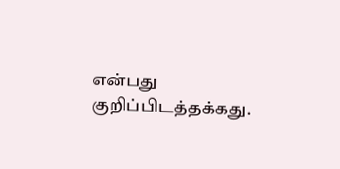என்பது குறிப்பிடத்தக்கது.